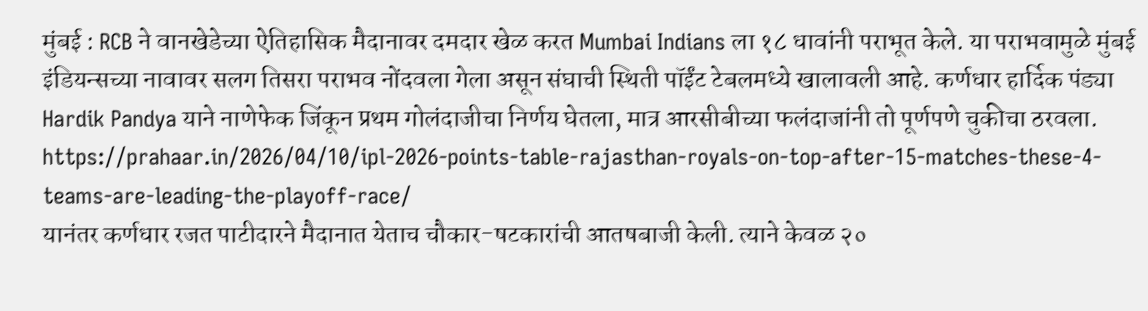मुंबई : RCB ने वानखेडेच्या ऐतिहासिक मैदानावर दमदार खेळ करत Mumbai Indians ला १८ धावांनी पराभूत केले. या पराभवामुळे मुंबई इंडियन्सच्या नावावर सलग तिसरा पराभव नोंदवला गेला असून संघाची स्थिती पॉईंट टेबलमध्ये खालावली आहे. कर्णधार हार्दिक पंड्या Hardik Pandya याने नाणेफेक जिंकून प्रथम गोलंदाजीचा निर्णय घेतला, मात्र आरसीबीच्या फलंदाजांनी तो पूर्णपणे चुकीचा ठरवला.
https://prahaar.in/2026/04/10/ipl-2026-points-table-rajasthan-royals-on-top-after-15-matches-these-4-teams-are-leading-the-playoff-race/
यानंतर कर्णधार रजत पाटीदारने मैदानात येताच चौकार-षटकारांची आतषबाजी केली. त्याने केवळ २०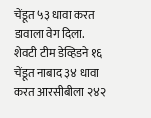चेंडूत ५३ धावा करत डावाला वेग दिला. शेवटी टीम डेव्हिडने १६ चेंडूत नाबाद ३४ धावा करत आरसीबीला २४२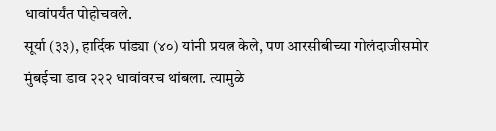धावांपर्यंत पोहोचवले.
सूर्या (३३), हार्दिक पांड्या (४०) यांनी प्रयत्न केले, पण आरसीबीच्या गोलंदाजीसमोर मुंबईचा डाव २२२ धावांवरच थांबला. त्यामुळे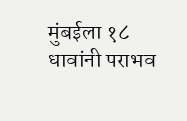मुंबईला १८ धावांनी पराभव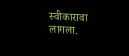स्वीकारावा लागला.